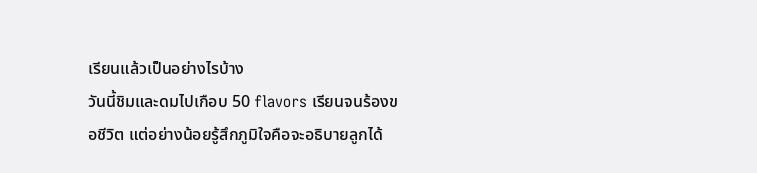เรียนแล้วเป็นอย่างไรบ้าง
วันนี้ชิมและดมไปเกือบ 50 flavors เรียนจนร้องขอชีวิต แต่อย่างน้อยรู้สึกภูมิใจคือจะอธิบายลูกได้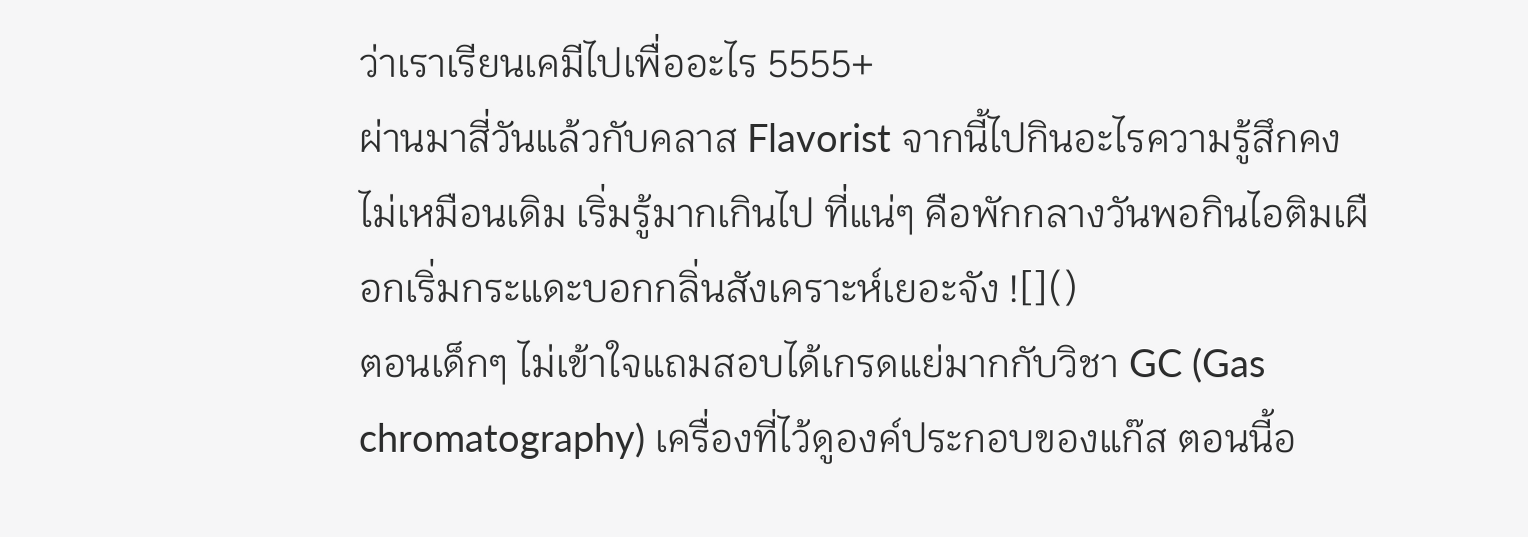ว่าเราเรียนเคมีไปเพื่ออะไร 5555+
ผ่านมาสี่วันแล้วกับคลาส Flavorist จากนี้ไปกินอะไรความรู้สึกคงไม่เหมือนเดิม เริ่มรู้มากเกินไป ที่แน่ๆ คือพักกลางวันพอกินไอติมเผือกเริ่มกระแดะบอกกลิ่นสังเคราะห์เยอะจัง ![]()
ตอนเด็กๆ ไม่เข้าใจแถมสอบได้เกรดแย่มากกับวิชา GC (Gas chromatography) เครื่องที่ไว้ดูองค์ประกอบของแก๊ส ตอนนี้อ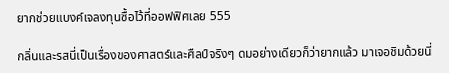ยากช่วยแบงค์เจลงทุนซื้อไว้ที่ออฟฟิศเลย 555

กลิ่นและรสนี่เป็นเรื่องของศาสตร์และศืลป์จริงๆ ดมอย่างเดียวก็ว่ายากแล้ว มาเจอชิมด้วยนี่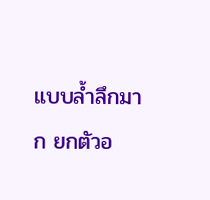แบบล้ำลึกมาก ยกตัวอ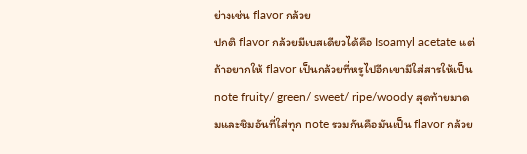ย่างเช่น flavor กล้วย
ปกติ flavor กล้วยมีเบสเดียวได้คือ Isoamyl acetate แต่ถ้าอยากให้ flavor เป็นกล้วยที่หรูไปอีกเขามีใส่สารให้เป็น note fruity/ green/ sweet/ ripe/woody สุดท้ายมาดมและชิมอันที่ใส่ทุก note รวมกันคือมันเป็น flavor กล้วย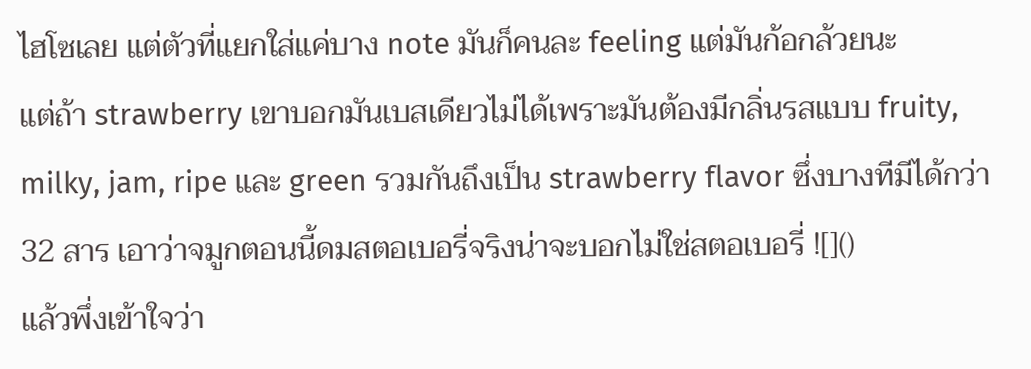ไฮโซเลย แต่ตัวที่แยกใส่แค่บาง note มันก็คนละ feeling แต่มันก้อกล้วยนะ
แต่ถ้า strawberry เขาบอกมันเบสเดียวไม่ได้เพราะมันต้องมีกลิ่นรสแบบ fruity, milky, jam, ripe และ green รวมกันถึงเป็น strawberry flavor ซึ่งบางทีมีได้กว่า 32 สาร เอาว่าจมูกตอนนี้ดมสตอเบอรี่จริงน่าจะบอกไม่ใช่สตอเบอรี่ ![]()
แล้วพึ่งเข้าใจว่า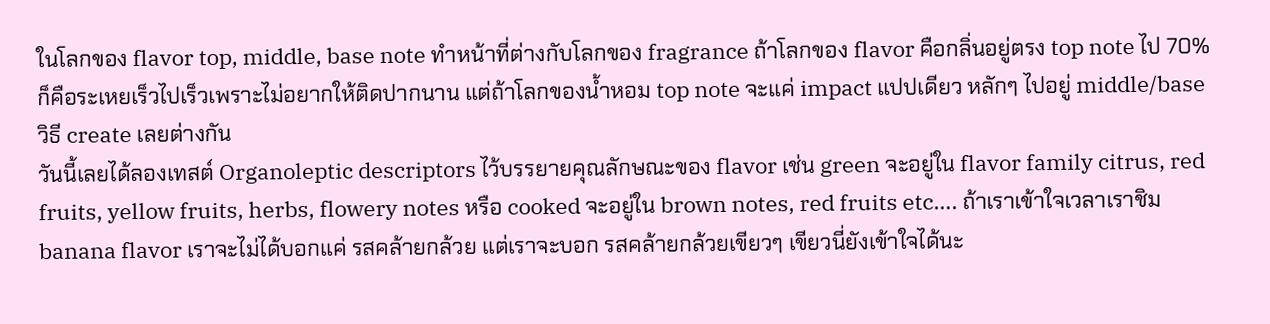ในโลกของ flavor top, middle, base note ทำหน้าที่ต่างกับโลกของ fragrance ถ้าโลกของ flavor คือกลิ่นอยู่ตรง top note ไป 70% ก็คือระเหยเร็วไปเร็วเพราะไม่อยากให้ติดปากนาน แต่ถ้าโลกของน้ำหอม top note จะแค่ impact แปปเดียว หลักๆ ไปอยู่ middle/base วิธี create เลยต่างกัน
วันนี้เลยได้ลองเทสต์ Organoleptic descriptors ไว้บรรยายคุณลักษณะของ flavor เช่น green จะอยู่ใน flavor family citrus, red fruits, yellow fruits, herbs, flowery notes หรือ cooked จะอยู่ใน brown notes, red fruits etc…. ถ้าเราเข้าใจเวลาเราชิม banana flavor เราจะไม่ได้บอกแค่ รสคล้ายกล้วย แต่เราจะบอก รสคล้ายกล้วยเขียวๆ เขียวนี่ยังเข้าใจได้นะ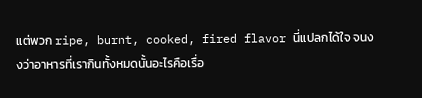แต่พวก ripe, burnt, cooked, fired flavor นี่แปลกได้ใจ จนงงว่าอาหารที่เรากินทั้งหมดนั้นอะไรคือเรื่อ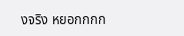งจริง หยอกกกก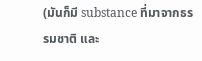(มันก็มี substance ที่มาจากธรรมชาติ และ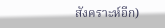สังคราะห์อีก)